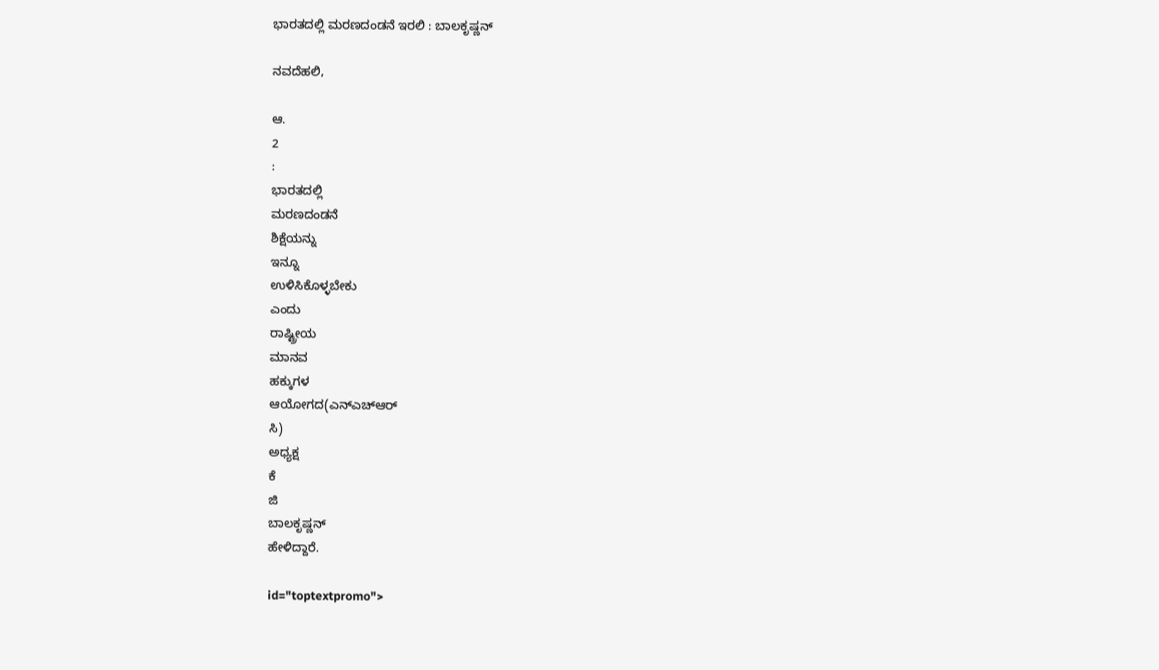ಭಾರತದಲ್ಲಿ ಮರಣದಂಡನೆ ಇರಲಿ : ಬಾಲಕೃಷ್ಣನ್

ನವದೆಹಲಿ,

ಆ.
2
:
ಭಾರತದಲ್ಲಿ
ಮರಣದಂಡನೆ
ಶಿಕ್ಷೆಯನ್ನು
ಇನ್ನೂ
ಉಳಿಸಿಕೊಳ್ಳಬೇಕು
ಎಂದು
ರಾಷ್ಟ್ರೀಯ
ಮಾನವ
ಹಕ್ಕುಗಳ
ಆಯೋಗದ(ಎನ್ಎಚ್ಆರ್
ಸಿ)
ಅಧ್ಯಕ್ಷ
ಕೆ
ಜಿ
ಬಾಲಕೃಷ್ಣನ್
ಹೇಳಿದ್ದಾರೆ.

id="toptextpromo">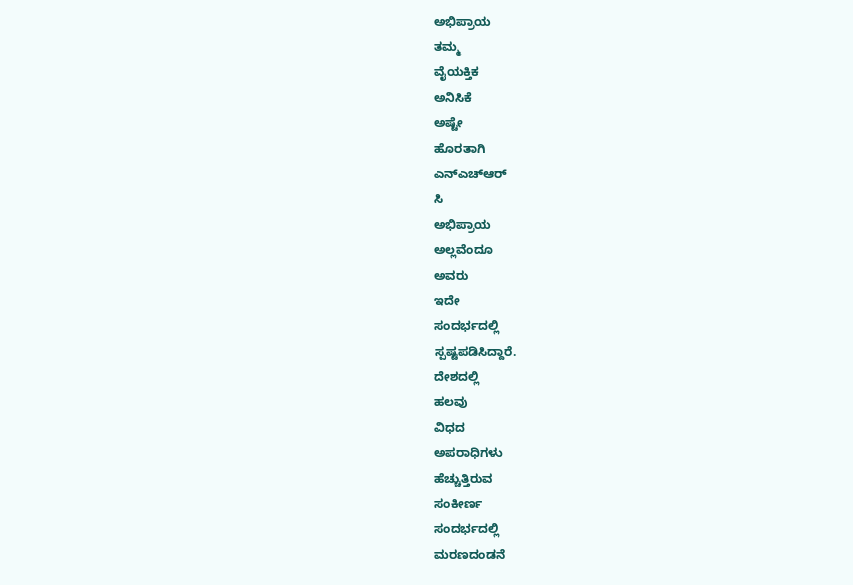ಅಭಿಪ್ರಾಯ
ತಮ್ಮ
ವೈಯಕ್ತಿಕ
ಅನಿಸಿಕೆ
ಅಷ್ಟೇ
ಹೊರತಾಗಿ
ಎನ್ಎಚ್ಆರ್
ಸಿ
ಅಭಿಪ್ರಾಯ
ಅಲ್ಲವೆಂದೂ
ಅವರು
ಇದೇ
ಸಂದರ್ಭದಲ್ಲಿ
ಸ್ಪಷ್ಟಪಡಿಸಿದ್ದಾರೆ.
ದೇಶದಲ್ಲಿ
ಹಲವು
ವಿಧದ
ಅಪರಾಧಿಗಳು
ಹೆಚ್ಚುತ್ತಿರುವ
ಸಂಕೀರ್ಣ
ಸಂದರ್ಭದಲ್ಲಿ
ಮರಣದಂಡನೆ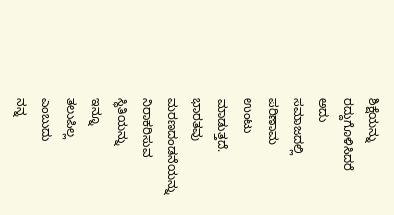ಶಿಕ್ಷೆಯನ್ನು
ರದ್ದುಗೊಳಿಸಿದರೆ
ಅದು
ಸಮಾಜದಲ್ಲಿ
ಪರಿಣಾಮ
ಉಂಟು
ಮಾಡುತ್ತದೆ.
ಭಾರತವು
ಮರಣದಂಡನೆಯನ್ನು
ನಿರಾಕರಿಸುವ
ಸ್ಥಿತಿಯನ್ನು
ಇನ್ನೂ
ತಲುಪಿಲ್ಲ
ಎಂಬುದು
ನನ್ನ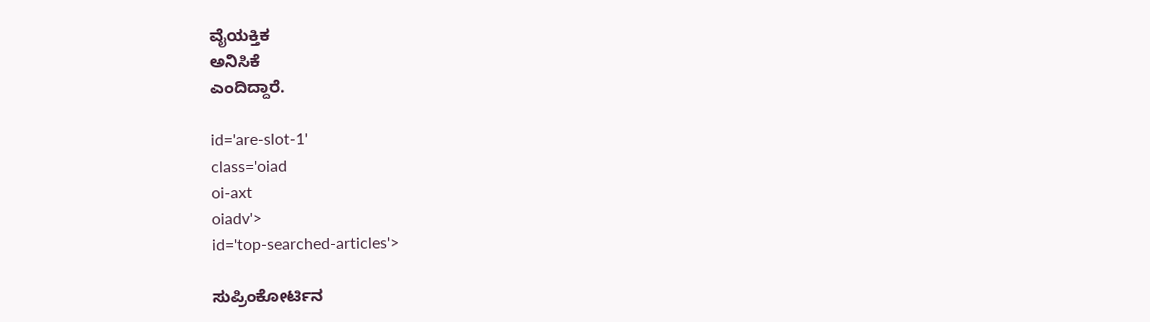ವೈಯಕ್ತಿಕ
ಅನಿಸಿಕೆ
ಎಂದಿದ್ದಾರೆ.

id='are-slot-1'
class='oiad
oi-axt
oiadv'>
id='top-searched-articles'>

ಸುಪ್ರಿಂಕೋರ್ಟಿನ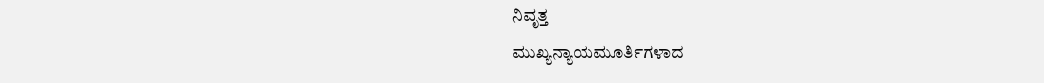ನಿವೃತ್ತ
ಮುಖ್ಯನ್ಯಾಯಮೂರ್ತಿಗಳಾದ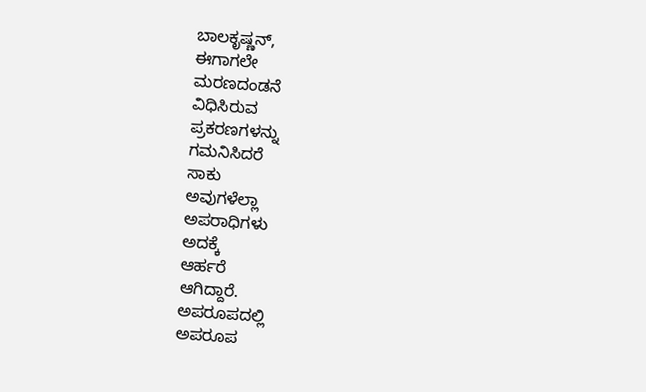ಬಾಲಕೃಷ್ಣನ್,
ಈಗಾಗಲೇ
ಮರಣದಂಡನೆ
ವಿಧಿಸಿರುವ
ಪ್ರಕರಣಗಳನ್ನು
ಗಮನಿಸಿದರೆ
ಸಾಕು
ಅವುಗಳೆಲ್ಲಾ
ಅಪರಾಧಿಗಳು
ಅದಕ್ಕೆ
ಆರ್ಹರೆ
ಆಗಿದ್ದಾರೆ.
ಅಪರೂಪದಲ್ಲಿ
ಅಪರೂಪ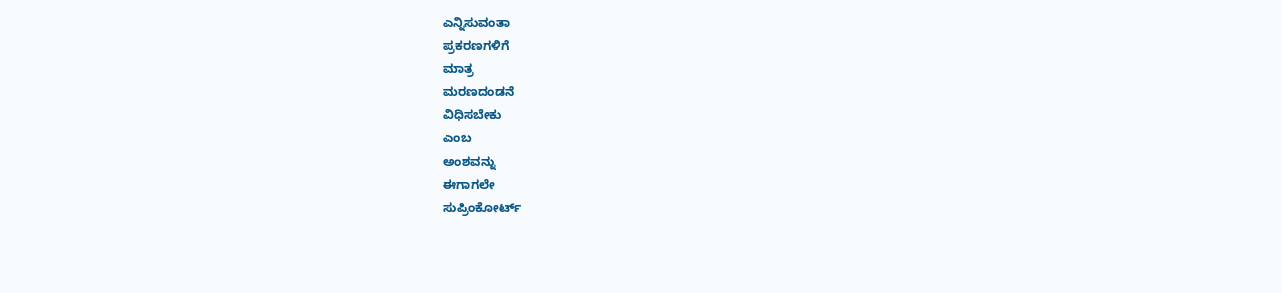ಎನ್ನಿಸುವಂತಾ
ಪ್ರಕರಣಗಳಿಗೆ
ಮಾತ್ರ
ಮರಣದಂಡನೆ
ವಿಧಿಸಬೇಕು
ಎಂಬ
ಅಂಶವನ್ನು
ಈಗಾಗಲೇ
ಸುಪ್ರಿಂಕೋರ್ಟ್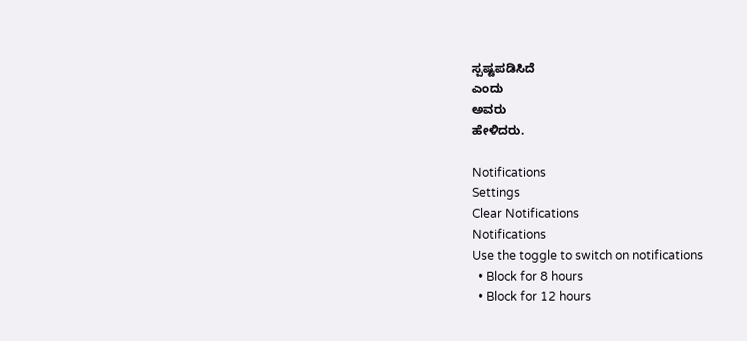ಸ್ಪಷ್ಟಪಡಿಸಿದೆ
ಎಂದು
ಅವರು
ಹೇಳಿದರು.

Notifications
Settings
Clear Notifications
Notifications
Use the toggle to switch on notifications
  • Block for 8 hours
  • Block for 12 hours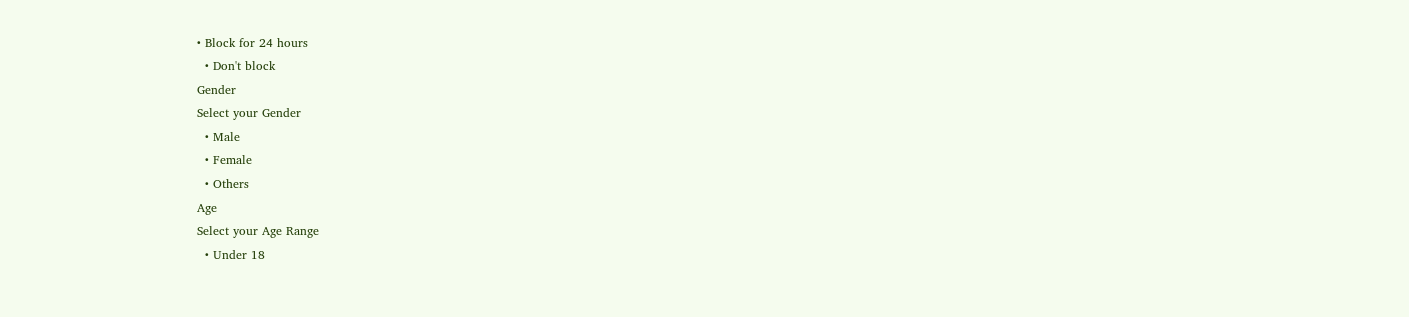• Block for 24 hours
  • Don't block
Gender
Select your Gender
  • Male
  • Female
  • Others
Age
Select your Age Range
  • Under 18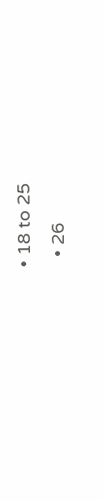• 18 to 25
  • 26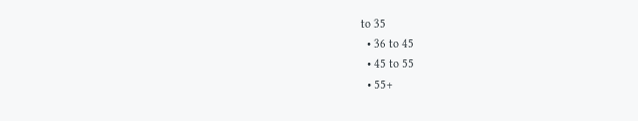to 35
  • 36 to 45
  • 45 to 55
  • 55+